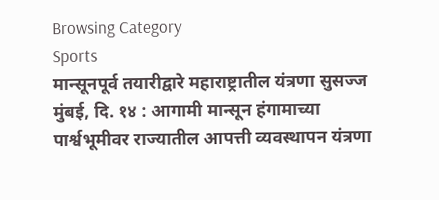Browsing Category
Sports
मान्सूनपूर्व तयारीद्वारे महाराष्ट्रातील यंत्रणा सुसज्ज
मुंबई, दि. १४ : आगामी मान्सून हंगामाच्या पार्श्वभूमीवर राज्यातील आपत्ती व्यवस्थापन यंत्रणा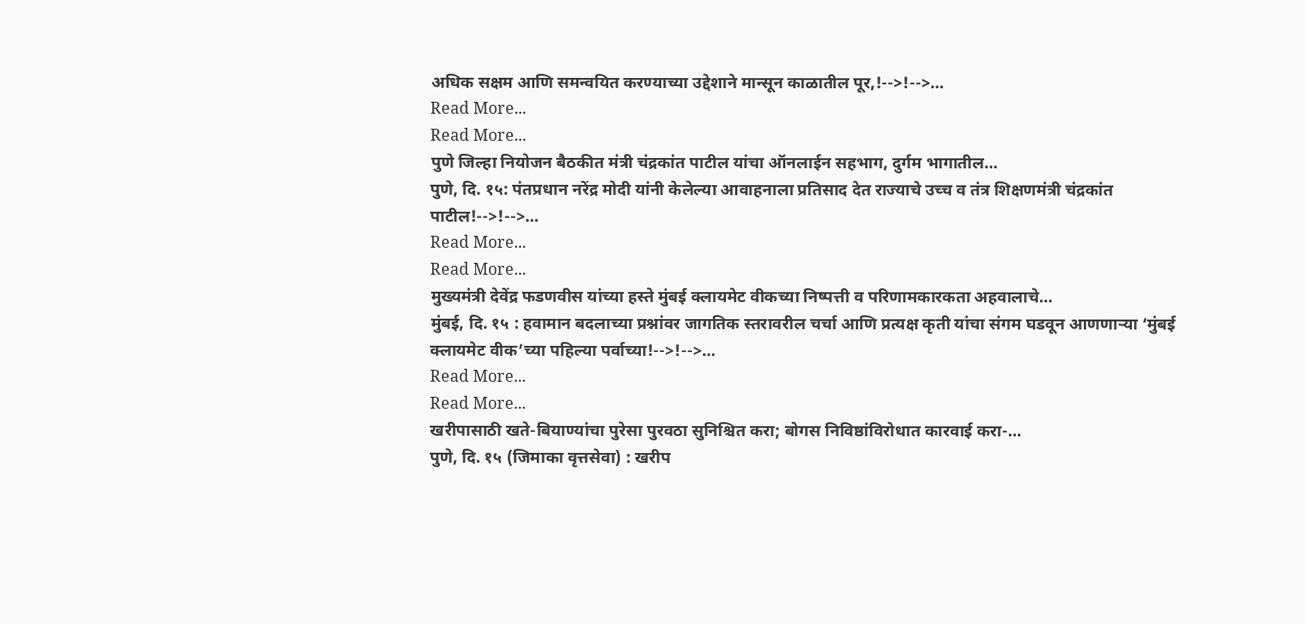अधिक सक्षम आणि समन्वयित करण्याच्या उद्देशाने मान्सून काळातील पूर,!-->!-->…
Read More...
Read More...
पुणे जिल्हा नियोजन बैठकीत मंत्री चंद्रकांत पाटील यांचा ऑनलाईन सहभाग, दुर्गम भागातील…
पुणे, दि. १५: पंतप्रधान नरेंद्र मोदी यांनी केलेल्या आवाहनाला प्रतिसाद देत राज्याचे उच्च व तंत्र शिक्षणमंत्री चंद्रकांत पाटील!-->!-->…
Read More...
Read More...
मुख्यमंत्री देवेंद्र फडणवीस यांच्या हस्ते मुंबई क्लायमेट वीकच्या निष्पत्ती व परिणामकारकता अहवालाचे…
मुंबई, दि. १५ : हवामान बदलाच्या प्रश्नांवर जागतिक स्तरावरील चर्चा आणि प्रत्यक्ष कृती यांचा संगम घडवून आणणाऱ्या ‘मुंबई क्लायमेट वीक’च्या पहिल्या पर्वाच्या!-->!-->…
Read More...
Read More...
खरीपासाठी खते-बियाण्यांचा पुरेसा पुरवठा सुनिश्चित करा; बोगस निविष्ठांविरोधात कारवाई करा-…
पुणे, दि. १५ (जिमाका वृत्तसेवा) : खरीप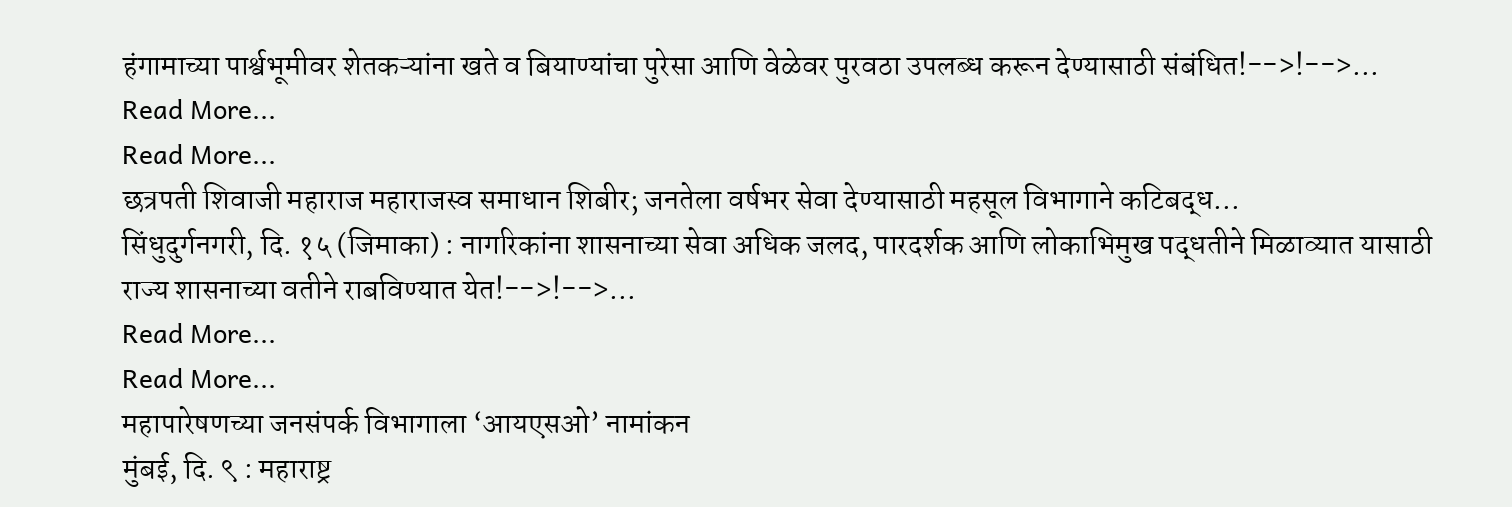हंगामाच्या पार्श्वभूमीवर शेतकऱ्यांना खते व बियाण्यांचा पुरेसा आणि वेळेवर पुरवठा उपलब्ध करून देण्यासाठी संबंधित!-->!-->…
Read More...
Read More...
छत्रपती शिवाजी महाराज महाराजस्व समाधान शिबीर; जनतेला वर्षभर सेवा देण्यासाठी महसूल विभागाने कटिबद्ध…
सिंधुदुर्गनगरी, दि. १५ (जिमाका) : नागरिकांना शासनाच्या सेवा अधिक जलद, पारदर्शक आणि लोकाभिमुख पद्धतीने मिळाव्यात यासाठी राज्य शासनाच्या वतीने राबविण्यात येत!-->!-->…
Read More...
Read More...
महापारेषणच्या जनसंपर्क विभागाला ‘आयएसओ’ नामांकन
मुंबई, दि. ९ : महाराष्ट्र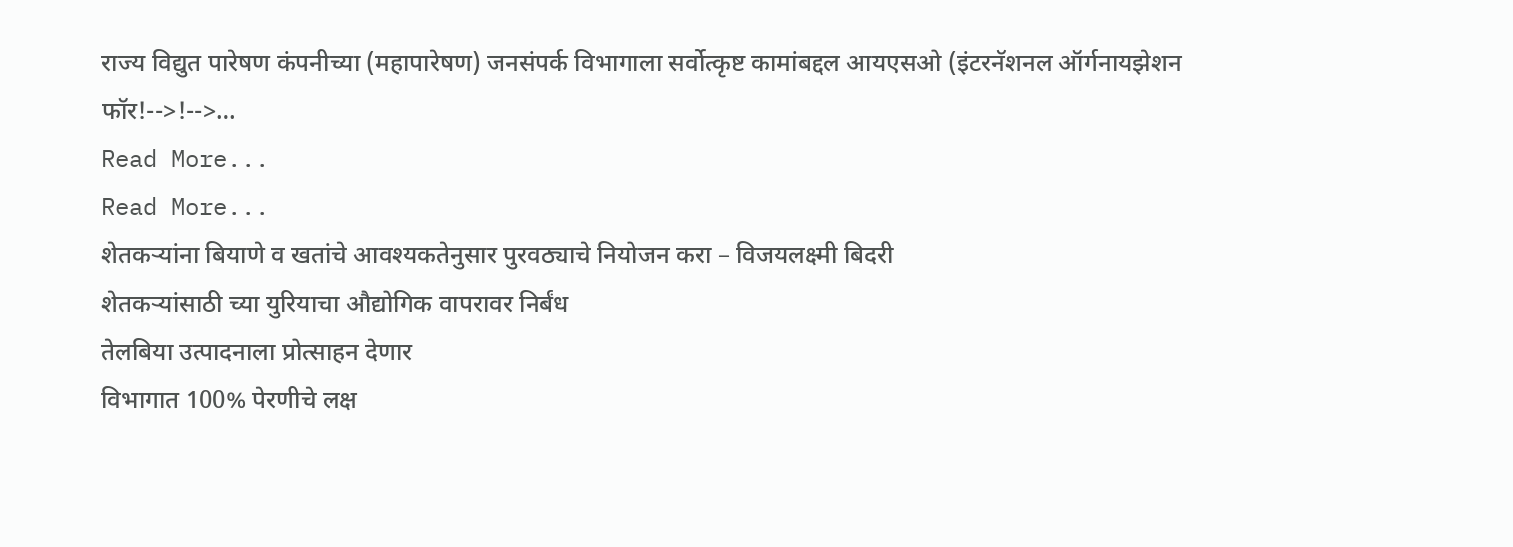राज्य विद्युत पारेषण कंपनीच्या (महापारेषण) जनसंपर्क विभागाला सर्वोत्कृष्ट कामांबद्दल आयएसओ (इंटरनॅशनल ऑर्गनायझेशन फॉर!-->!-->…
Read More...
Read More...
शेतकऱ्यांना बियाणे व खतांचे आवश्यकतेनुसार पुरवठ्याचे नियोजन करा – विजयलक्ष्मी बिदरी
शेतकऱ्यांसाठी च्या युरियाचा औद्योगिक वापरावर निर्बंध
तेलबिया उत्पादनाला प्रोत्साहन देणार
विभागात 100% पेरणीचे लक्ष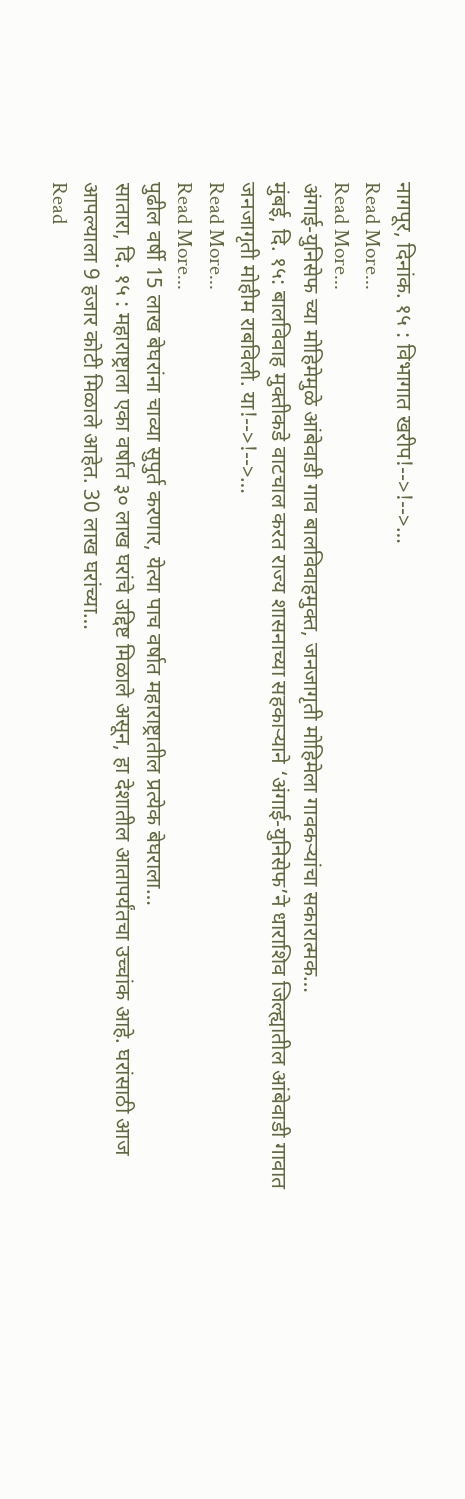नागपूर, दिनांक. १५ : विभागात खरीप!-->!-->…
Read More...
Read More...
अंगाई-युनिसेफ च्या मोहिमेमुळे आंबेवाडी गाव बालविवाहमुक्त, जनजागृती मोहिमेला गावकऱ्यांचा सकारात्मक…
मुंबई, दि. १५: बालविवाह मुक्तीकडे वाटचाल करत राज्य शासनाच्या सहकाऱ्याने ‘अंगाई-युनिसेफ’ने धाराशिव जिल्ह्यातील आंबेवाडी गावात जनजागृती मोहीम राबविली. या!-->!-->…
Read More...
Read More...
पुढील वर्षी 15 लाख बेघरांना चाव्या सुपुर्त करणार, येत्या पाच वर्षात महाराष्ट्रातील प्रत्येक बेघराला…
सातारा, दि. १५ : महाराष्ट्राला एका वर्षात ३० लाख घरांचे उद्दिष्ट मिळाले असून, हा देशातील आतापर्यंतचा उच्चांक आहे. घरांसाठी आज आपल्याला 9 हजार कोटी मिळाले आहेत. 30 लाख घरांच्या…
Read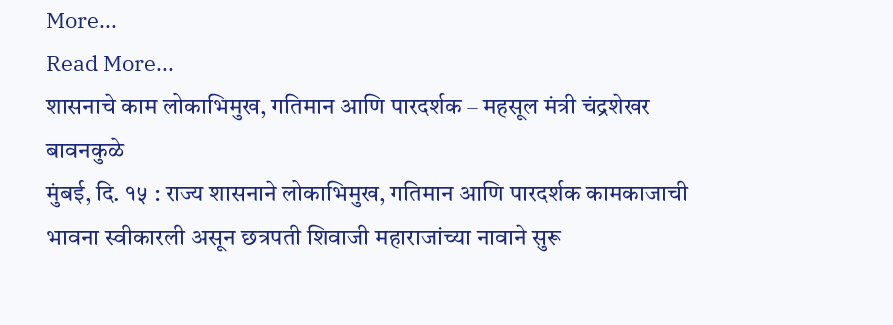More...
Read More...
शासनाचे काम लोकाभिमुख, गतिमान आणि पारदर्शक – महसूल मंत्री चंद्रशेखर बावनकुळे
मुंबई, दि. १५ : राज्य शासनाने लोकाभिमुख, गतिमान आणि पारदर्शक कामकाजाची भावना स्वीकारली असून छत्रपती शिवाजी महाराजांच्या नावाने सुरू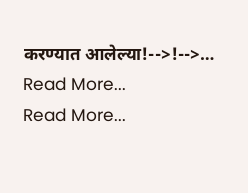करण्यात आलेल्या!-->!-->…
Read More...
Read More...